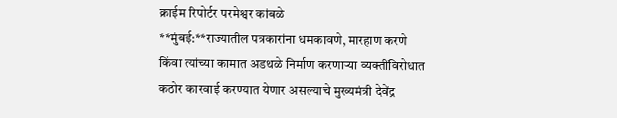क्राईम रिपोर्टर परमेश्वर कांबळे
**मुंबई:**राज्यातील पत्रकारांना धमकावणे, मारहाण करणे किंवा त्यांच्या कामात अडथळे निर्माण करणाऱ्या व्यक्तींविरोधात कठोर कारवाई करण्यात येणार असल्याचे मुख्यमंत्री देवेंद्र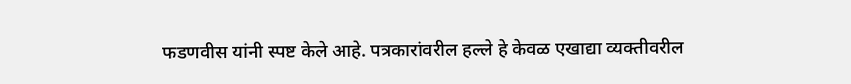फडणवीस यांनी स्पष्ट केले आहे. पत्रकारांवरील हल्ले हे केवळ एखाद्या व्यक्तीवरील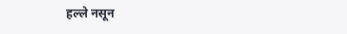हल्ले नसून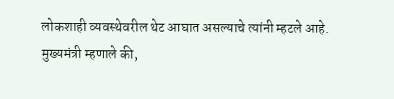लोकशाही व्यवस्थेवरील थेट आघात असल्याचे त्यांनी म्हटले आहे.
मुख्यमंत्री म्हणाले की,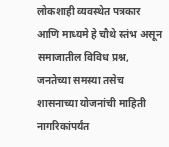लोकशाही व्यवस्थेत पत्रकार आणि माध्यमे हे चौथे स्तंभ असून समाजातील विविध प्रश्न, जनतेच्या समस्या तसेच शासनाच्या योजनांची माहिती नागरिकांपर्यंत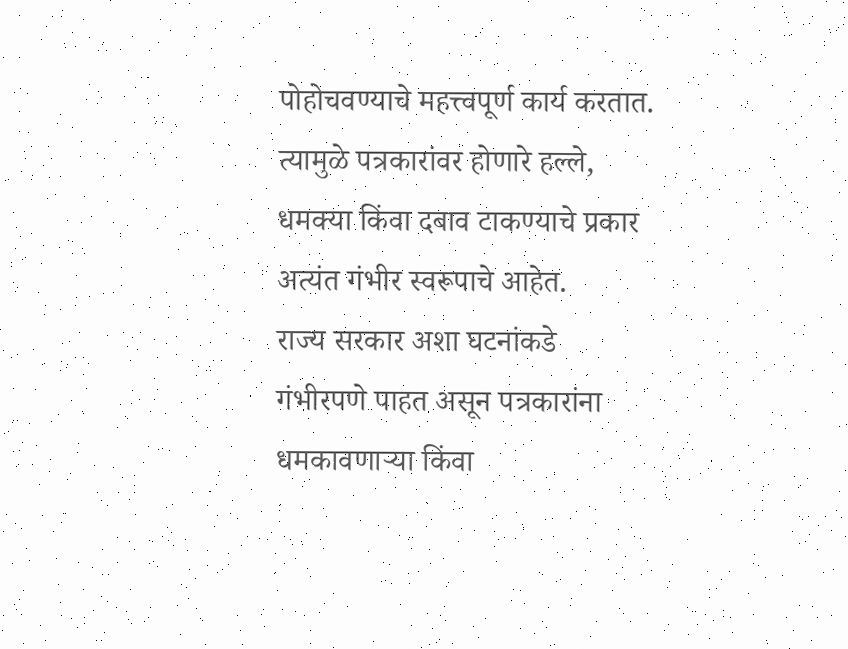पोहोचवण्याचे महत्त्वपूर्ण कार्य करतात. त्यामुळे पत्रकारांवर होणारे हल्ले, धमक्या किंवा दबाव टाकण्याचे प्रकार अत्यंत गंभीर स्वरूपाचे आहेत.
राज्य सरकार अशा घटनांकडे गंभीरपणे पाहत असून पत्रकारांना धमकावणाऱ्या किंवा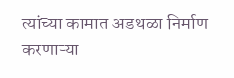त्यांच्या कामात अडथळा निर्माण करणाऱ्या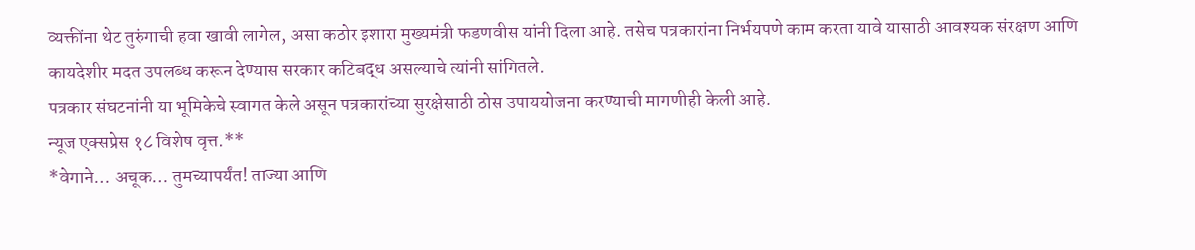व्यक्तींना थेट तुरुंगाची हवा खावी लागेल, असा कठोर इशारा मुख्यमंत्री फडणवीस यांनी दिला आहे. तसेच पत्रकारांना निर्भयपणे काम करता यावे यासाठी आवश्यक संरक्षण आणि कायदेशीर मदत उपलब्ध करून देण्यास सरकार कटिबद्ध असल्याचे त्यांनी सांगितले.
पत्रकार संघटनांनी या भूमिकेचे स्वागत केले असून पत्रकारांच्या सुरक्षेसाठी ठोस उपाययोजना करण्याची मागणीही केली आहे.
न्यूज एक्सप्रेस १८ विशेष वृत्त.**
*वेगाने… अचूक… तुमच्यापर्यंत! ताज्या आणि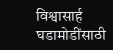विश्वासार्ह घडामोडींसाठी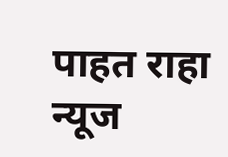पाहत राहा न्यूज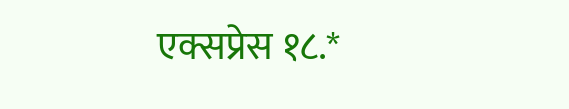एक्सप्रेस १८.*